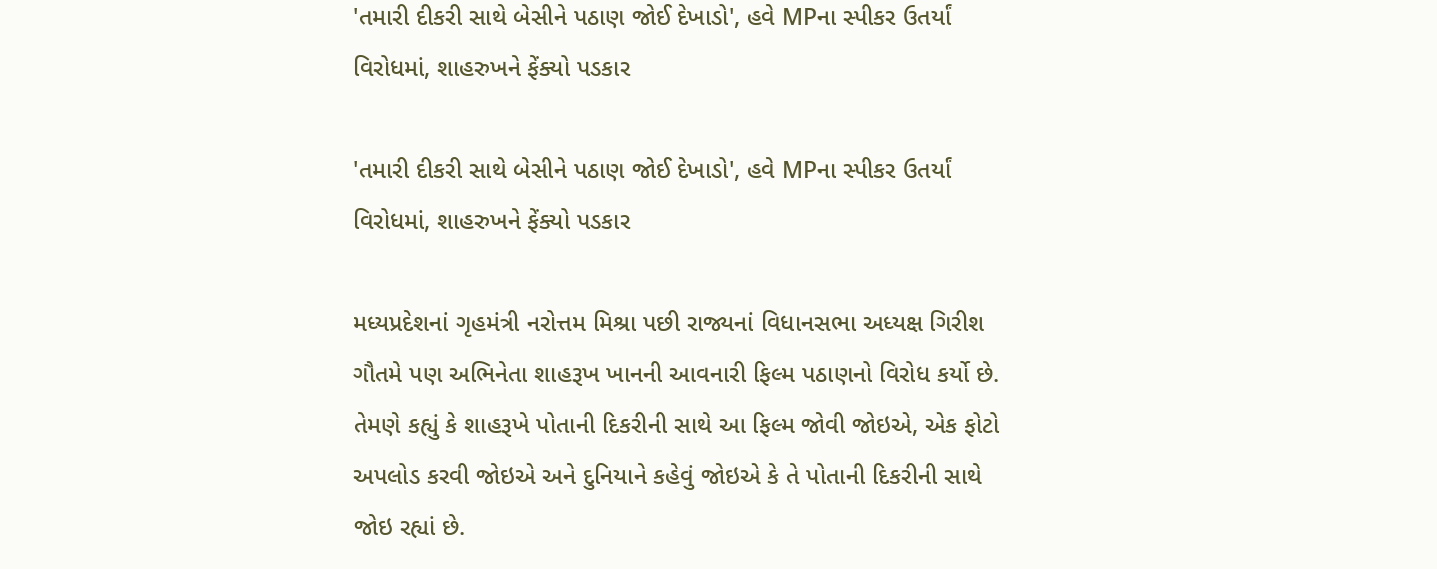'તમારી દીકરી સાથે બેસીને પઠાણ જોઈ દેખાડો', હવે MPના સ્પીકર ઉતર્યાં વિરોધમાં, શાહરુખને ફેંક્યો પડકાર

'તમારી દીકરી સાથે બેસીને પઠાણ જોઈ દેખાડો', હવે MPના સ્પીકર ઉતર્યાં વિરોધમાં, શાહરુખને ફેંક્યો પડકાર

મધ્યપ્રદેશનાં ગૃહમંત્રી નરોત્તમ મિશ્રા પછી રાજ્યનાં વિધાનસભા અધ્યક્ષ ગિરીશ ગૌતમે પણ અભિનેતા શાહરૂખ ખાનની આવનારી ફિલ્મ પઠાણનો વિરોધ કર્યો છે. તેમણે કહ્યું કે શાહરૂખે પોતાની દિકરીની સાથે આ ફિલ્મ જોવી જોઇએ, એક ફોટો અપલોડ કરવી જોઇએ અને દુનિયાને કહેવું જોઇએ કે તે પોતાની દિકરીની સાથે જોઇ રહ્યાં છે.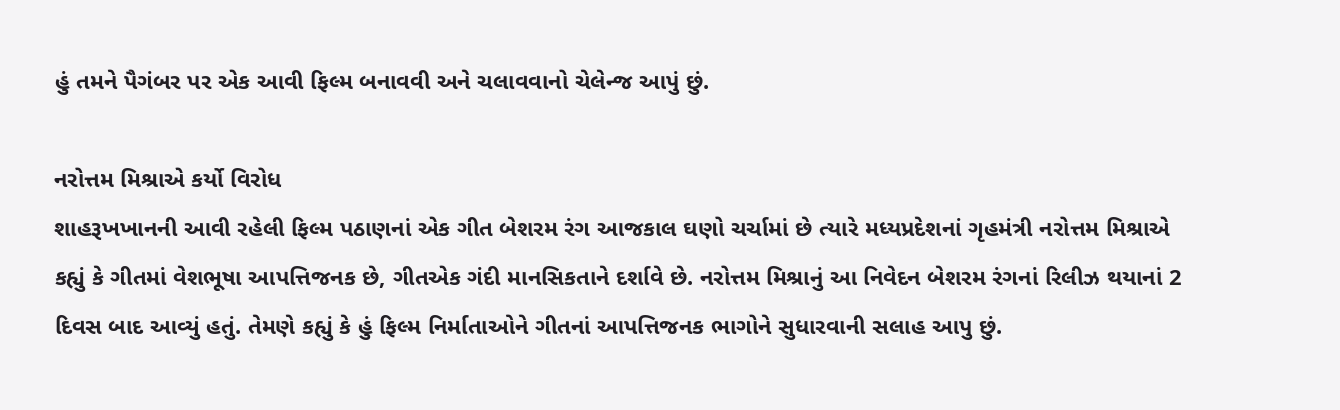હું તમને પૈગંબર પર એક આવી ફિલ્મ બનાવવી અને ચલાવવાનો ચેલેન્જ આપું છું.

નરોત્તમ મિશ્રાએ કર્યો વિરોધ
શાહરૂખખાનની આવી રહેલી ફિલ્મ પઠાણનાં એક ગીત બેશરમ રંગ આજકાલ ઘણો ચર્ચામાં છે ત્યારે મધ્યપ્રદેશનાં ગૃહમંત્રી નરોત્તમ મિશ્રાએ કહ્યું કે ગીતમાં વેશભૂષા આપત્તિજનક છે, ગીતએક ગંદી માનસિકતાને દર્શાવે છે. નરોત્તમ મિશ્રાનું આ નિવેદન બેશરમ રંગનાં રિલીઝ થયાનાં 2 દિવસ બાદ આવ્યું હતું. તેમણે કહ્યું કે હું ફિલ્મ નિર્માતાઓને ગીતનાં આપત્તિજનક ભાગોને સુધારવાની સલાહ આપુ છું.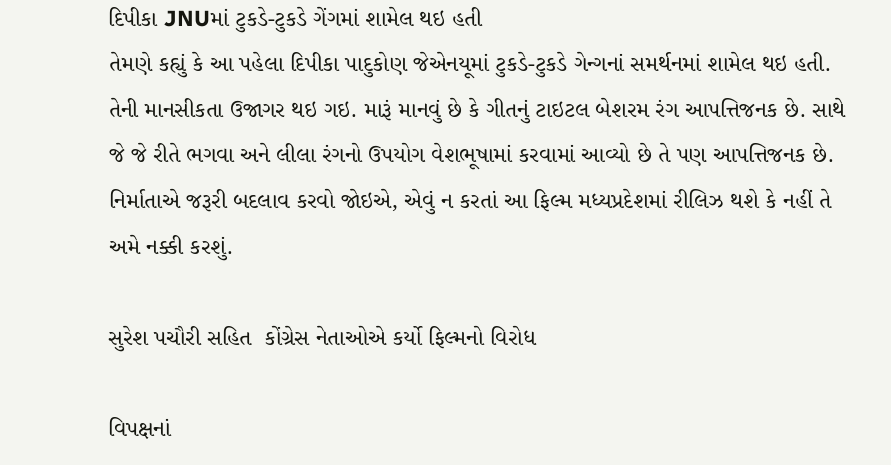દિપીકા JNUમાં ટુકડે-ટુકડે ગેંગમાં શામેલ થઇ હતી
તેમણે કહ્યું કે આ પહેલા દિપીકા પાદુકોણ જેએનયૂમાં ટુકડે-ટુકડે ગેન્ગનાં સમર્થનમાં શામેલ થઇ હતી. તેની માનસીકતા ઉજાગર થઇ ગઇ. મારૂં માનવું છે કે ગીતનું ટાઇટલ બેશરમ રંગ આપત્તિજનક છે. સાથે જે જે રીતે ભગવા અને લીલા રંગનો ઉપયોગ વેશભૂષામાં કરવામાં આવ્યો છે તે પણ આપત્તિજનક છે. નિર્માતાએ જરૂરી બદલાવ કરવો જોઇએ, એવું ન કરતાં આ ફિલ્મ મધ્યપ્રદેશમાં રીલિઝ થશે કે નહીં તે અમે નક્કી કરશું.

સુરેશ પચૌરી સહિત  કોંગ્રેસ નેતાઓએ કર્યો ફિલ્મનો વિરોધ

વિપક્ષનાં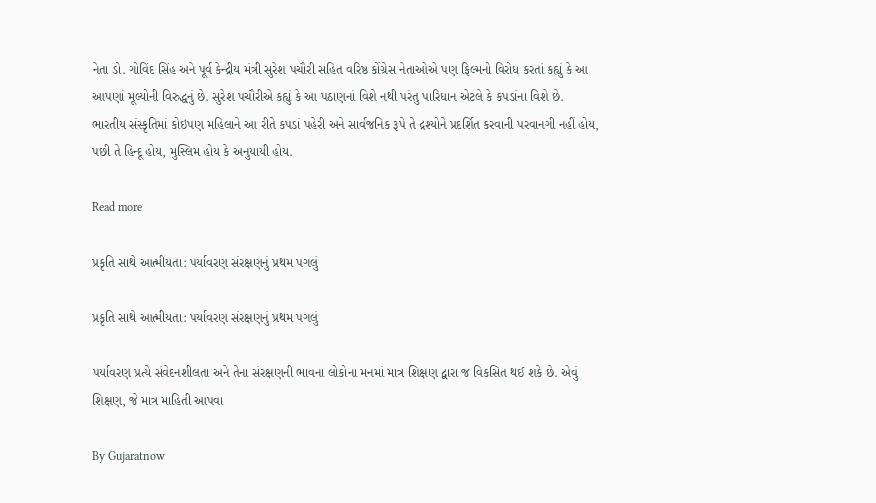નેતા ડો. ગોવિંદ સિંહ અને પૂર્વ કેન્દ્રીય મંત્રી સુરેશ પચૌરી સહિત વરિષ્ઠ કોંગ્રેસ નેતાઓએ પણ ફિલ્મનો વિરોધ કરતાં કહ્યું કે આ આપણાં મૂલ્યોની વિરુદ્ધનું છે. સુરેશ પચૌરીએ કહ્યું કે આ પઠાણનાં વિશે નથી પરંતુ પારિધાન એટલે કે કપડાંના વિશે છે. ભારતીય સંસ્કૃતિમાં કોઇપણ મહિલાને આ રીતે કપડાં પહેરી અને સાર્વજનિક રૂપે તે દ્રશ્યોને પ્રદર્શિત કરવાની પરવાનગી નહીં હોય, પછી તે હિન્દૂ હોય, મુસ્લિમ હોય કે અનુયાયી હોય.

Read more

પ્રકૃતિ સાથે આત્મીયતા: પર્યાવરણ સંરક્ષણનું પ્રથમ પગલું

પ્રકૃતિ સાથે આત્મીયતા: પર્યાવરણ સંરક્ષણનું પ્રથમ પગલું

પર્યાવરણ પ્રત્યે સંવેદનશીલતા અને તેના સંરક્ષણની ભાવના લોકોના મનમાં માત્ર શિક્ષણ દ્વારા જ વિકસિત થઈ શકે છે. એવું શિક્ષણ, જે માત્ર માહિતી આપવા

By Gujaratnow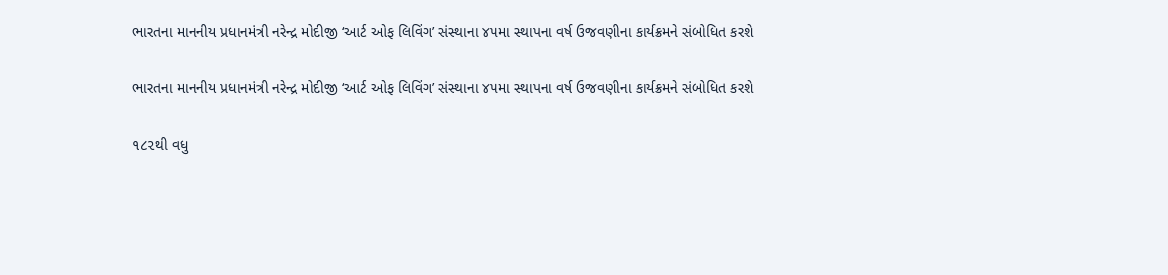ભારતના માનનીય પ્રધાનમંત્રી નરેન્દ્ર મોદીજી ‘આર્ટ ઓફ લિવિંગ’ સંસ્થાના ૪૫મા સ્થાપના વર્ષ ઉજવણીના કાર્યક્રમને સંબોધિત કરશે

ભારતના માનનીય પ્રધાનમંત્રી નરેન્દ્ર મોદીજી ‘આર્ટ ઓફ લિવિંગ’ સંસ્થાના ૪૫મા સ્થાપના વર્ષ ઉજવણીના કાર્યક્રમને સંબોધિત કરશે

૧૮૨થી વધુ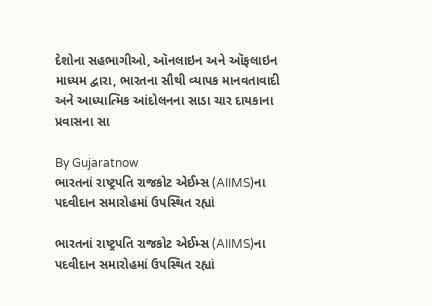દેશોના સહભાગીઓ, ઑનલાઇન અને ઑફલાઇન માધ્યમ દ્વારા, ભારતના સૌથી વ્યાપક માનવતાવાદી અને આધ્યાત્મિક આંદોલનના સાડા ચાર દાયકાના પ્રવાસના સા

By Gujaratnow
ભારતનાં રાષ્ટ્રપતિ રાજકોટ એઈમ્સ (AIIMS)ના પદવીદાન સમારોહમાં ઉપસ્થિત રહ્યાં

ભારતનાં રાષ્ટ્રપતિ રાજકોટ એઈમ્સ (AIIMS)ના પદવીદાન સમારોહમાં ઉપસ્થિત રહ્યાં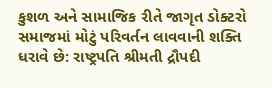કુશળ અને સામાજિક રીતે જાગૃત ડોક્ટરો સમાજમાં મોટું પરિવર્તન લાવવાની શક્તિ ધરાવે છે: રાષ્ટ્રપતિ શ્રીમતી દ્રૌપદી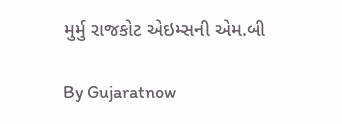મુર્મુ રાજકોટ એઇમ્સની એમ.બી

By Gujaratnow